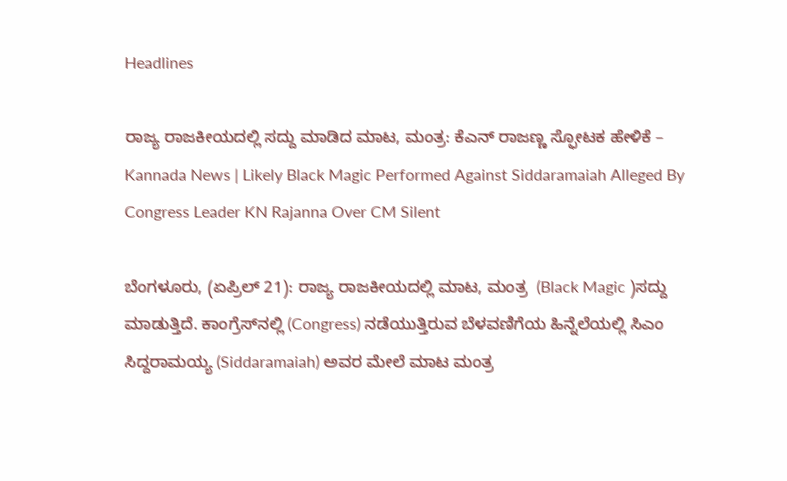Headlines

ರಾಜ್ಯ ರಾಜಕೀಯದಲ್ಲಿ ಸದ್ದು ಮಾಡಿದ ಮಾಟ, ಮಂತ್ರ: ಕೆಎನ್ ರಾಜಣ್ಣ ಸ್ಫೋಟಕ ಹೇಳಿಕೆ – Kannada News | Likely Black Magic Performed Against Siddaramaiah Alleged By Congress Leader KN Rajanna Over CM Silent

ಬೆಂಗಳೂರು, (ಏಪ್ರಿಲ್ 21): ರಾಜ್ಯ ರಾಜಕೀಯದಲ್ಲಿ ಮಾಟ, ಮಂತ್ರ  (Black Magic )ಸದ್ದು ಮಾಡುತ್ತಿದೆ. ಕಾಂಗ್ರೆಸ್‌ನಲ್ಲಿ (Congress) ನಡೆಯುತ್ತಿರುವ ಬೆಳವಣಿಗೆಯ ಹಿನ್ನೆಲೆಯಲ್ಲಿ ಸಿಎಂ ಸಿದ್ದರಾಮಯ್ಯ (Siddaramaiah) ಅವರ ಮೇಲೆ ಮಾಟ ಮಂತ್ರ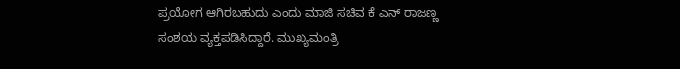ಪ್ರಯೋಗ ಆಗಿರಬಹುದು ಎಂದು ಮಾಜಿ ಸಚಿವ ಕೆ ಎನ್ ರಾಜಣ್ಣ ಸಂಶಯ ವ್ಯಕ್ತಪಡಿಸಿದ್ದಾರೆ. ಮುಖ್ಯಮಂತ್ರಿ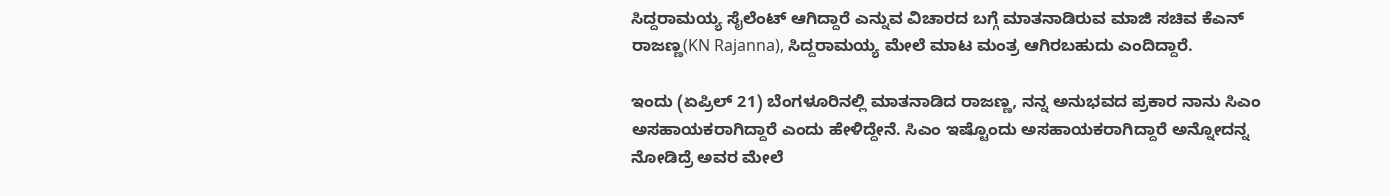ಸಿದ್ದರಾಮಯ್ಯ ಸೈಲೆಂಟ್ ಆಗಿದ್ದಾರೆ ಎನ್ನುವ ವಿಚಾರದ ಬಗ್ಗೆ ಮಾತನಾಡಿರುವ ಮಾಜಿ ಸಚಿವ ಕೆಎನ್ ರಾಜಣ್ಣ(KN Rajanna), ಸಿದ್ದರಾಮಯ್ಯ ಮೇಲೆ ಮಾಟ ಮಂತ್ರ ಆಗಿರಬಹುದು ಎಂದಿದ್ದಾರೆ.

ಇಂದು (ಏಪ್ರಿಲ್ 21) ಬೆಂಗಳೂರಿನಲ್ಲಿ ಮಾತನಾಡಿದ ರಾಜಣ್ಣ, ನನ್ನ ಅನುಭವದ ಪ್ರಕಾರ ನಾನು ಸಿಎಂ ಅಸಹಾಯಕರಾಗಿದ್ದಾರೆ ಎಂದು ಹೇಳಿದ್ದೇನೆ. ಸಿಎಂ ಇಷ್ಟೊಂದು ಅಸಹಾಯಕರಾಗಿದ್ದಾರೆ ಅನ್ನೋದನ್ನ ನೋಡಿದ್ರೆ ಅವರ ಮೇಲೆ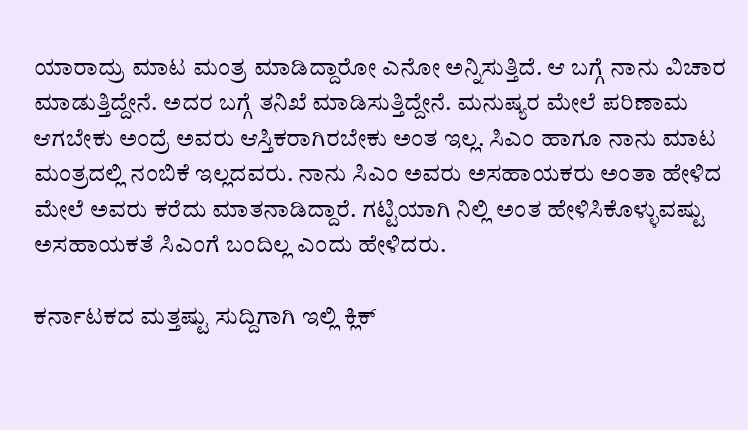ಯಾರಾದ್ರು ಮಾಟ ಮಂತ್ರ ಮಾಡಿದ್ದಾರೋ ಎನೋ ಅನ್ನಿಸುತ್ತಿದೆ. ಆ ಬಗ್ಗೆ ನಾನು ವಿಚಾರ ಮಾಡುತ್ತಿದ್ದೇನೆ. ಅದರ ಬಗ್ಗೆ ತನಿಖೆ ಮಾಡಿಸುತ್ತಿದ್ದೇನೆ. ಮನುಷ್ಯರ ಮೇಲೆ ಪರಿಣಾಮ ಆಗಬೇಕು ಅಂದ್ರೆ ಅವರು ಆಸ್ತಿಕರಾಗಿರಬೇಕು ಅಂತ ಇಲ್ಲ. ಸಿಎಂ ಹಾಗೂ ನಾನು ಮಾಟ ಮಂತ್ರದಲ್ಲಿ ನಂಬಿಕೆ ಇಲ್ಲದವರು. ನಾನು ಸಿಎಂ ಅವರು ಅಸಹಾಯಕರು ಅಂತಾ ಹೇಳಿದ ಮೇಲೆ ಅವರು ಕರೆದು ಮಾತನಾಡಿದ್ದಾರೆ. ಗಟ್ಟಿಯಾಗಿ ನಿಲ್ಲಿ ಅಂತ ಹೇಳಿಸಿಕೊಳ್ಳುವಷ್ಟು ಅಸಹಾಯಕತೆ ಸಿಎಂಗೆ ಬಂದಿಲ್ಲ ಎಂದು ಹೇಳಿದರು.

ಕರ್ನಾಟಕದ ಮತ್ತಷ್ಟು ಸುದ್ದಿಗಾಗಿ ಇಲ್ಲಿ ಕ್ಲಿಕ್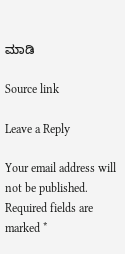ಮಾಡಿ

Source link

Leave a Reply

Your email address will not be published. Required fields are marked *